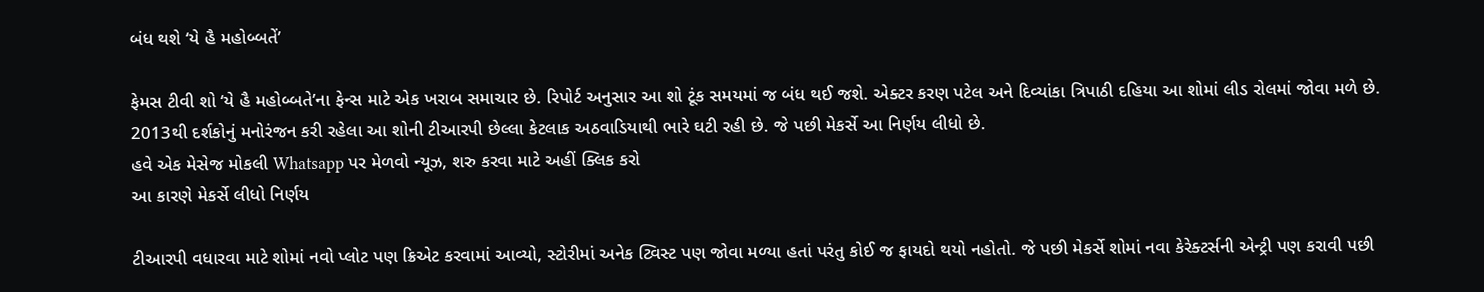બંધ થશે ‘યે હૈ મહોબ્બતેં’

ફેમસ ટીવી શો ‘યે હૈ મહોબ્બતે’ના ફેન્સ માટે એક ખરાબ સમાચાર છે. રિપોર્ટ અનુસાર આ શો ટૂંક સમયમાં જ બંધ થઈ જશે. એક્ટર કરણ પટેલ અને દિવ્યાંકા ત્રિપાઠી દહિયા આ શોમાં લીડ રોલમાં જોવા મળે છે. 2013થી દર્શકોનું મનોરંજન કરી રહેલા આ શોની ટીઆરપી છેલ્લા કેટલાક અઠવાડિયાથી ભારે ઘટી રહી છે. જે પછી મેકર્સે આ નિર્ણય લીધો છે.
હવે એક મેસેજ મોકલી Whatsapp પર મેળવો ન્યૂઝ, શરુ કરવા માટે અહીં ક્લિક કરો
આ કારણે મેકર્સે લીધો નિર્ણય

ટીઆરપી વધારવા માટે શોમાં નવો પ્લોટ પણ ક્રિએટ કરવામાં આવ્યો, સ્ટોરીમાં અનેક ટ્વિસ્ટ પણ જોવા મળ્યા હતાં પરંતુ કોઈ જ ફાયદો થયો નહોતો. જે પછી મેકર્સે શોમાં નવા કેરેક્ટર્સની એન્ટ્રી પણ કરાવી પછી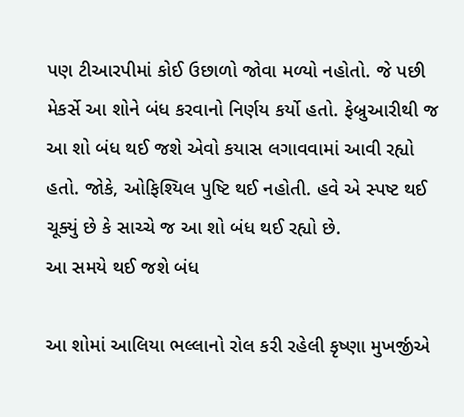પણ ટીઆરપીમાં કોઈ ઉછાળો જોવા મળ્યો નહોતો. જે પછી મેકર્સે આ શોને બંધ કરવાનો નિર્ણય કર્યો હતો. ફેબ્રુઆરીથી જ આ શો બંધ થઈ જશે એવો કયાસ લગાવવામાં આવી રહ્યો હતો. જોકે, ઓફિશ્યિલ પુષ્ટિ થઈ નહોતી. હવે એ સ્પષ્ટ થઈ ચૂક્યું છે કે સાચ્ચે જ આ શો બંધ થઈ રહ્યો છે.
આ સમયે થઈ જશે બંધ

આ શોમાં આલિયા ભલ્લાનો રોલ કરી રહેલી કૃષ્ણા મુખર્જીએ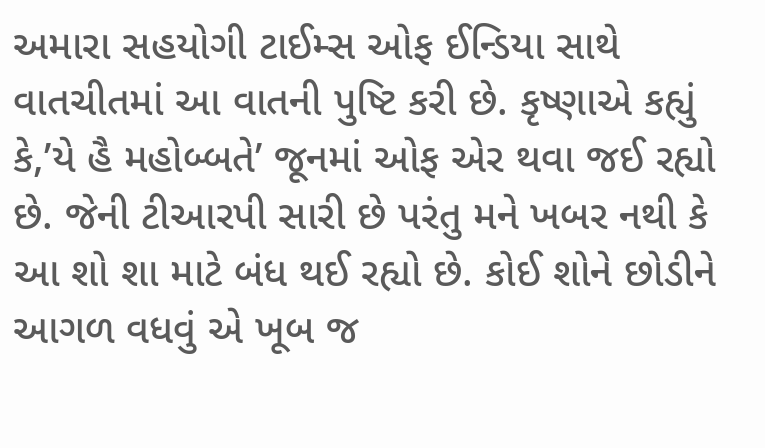અમારા સહયોગી ટાઈમ્સ ઓફ ઈન્ડિયા સાથે વાતચીતમાં આ વાતની પુષ્ટિ કરી છે. કૃષ્ણાએ કહ્યું કે,’યે હૈ મહોબ્બતે’ જૂનમાં ઓફ એર થવા જઈ રહ્યો છે. જેની ટીઆરપી સારી છે પરંતુ મને ખબર નથી કે આ શો શા માટે બંધ થઈ રહ્યો છે. કોઈ શોને છોડીને આગળ વધવું એ ખૂબ જ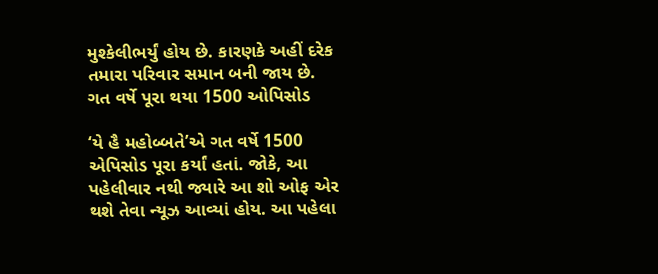મુશ્કેલીભર્યું હોય છે. કારણકે અહીં દરેક તમારા પરિવાર સમાન બની જાય છે.
ગત વર્ષે પૂરા થયા 1500 ઓપિસોડ

‘યે હૈ મહોબ્બતે’એ ગત વર્ષે 1500 એપિસોડ પૂરા કર્યાં હતાં. જોકે, આ પહેલીવાર નથી જ્યારે આ શો ઓફ એર થશે તેવા ન્યૂઝ આવ્યાં હોય. આ પહેલા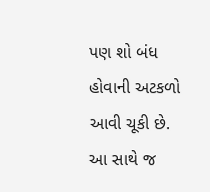પણ શો બંધ હોવાની અટકળો આવી ચૂકી છે. આ સાથે જ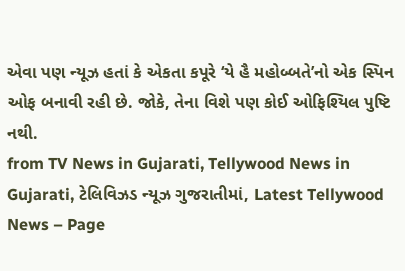એવા પણ ન્યૂઝ હતાં કે એકતા કપૂરે ‘યે હૈ મહોબ્બતે’નો એક સ્પિન ઓફ બનાવી રહી છે. જોકે, તેના વિશે પણ કોઈ ઓફિશ્યિલ પુષ્ટિ નથી.
from TV News in Gujarati, Tellywood News in Gujarati, ટેલિવિઝડ ન્યૂઝ ગુજરાતીમાં, Latest Tellywood News – Page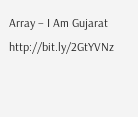Array – I Am Gujarat http://bit.ly/2GtYVNz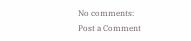No comments:
Post a Comment